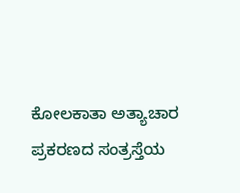ಕೋಲಕಾತಾ ಅತ್ಯಾಚಾರ ಪ್ರಕರಣದ ಸಂತ್ರಸ್ತೆಯ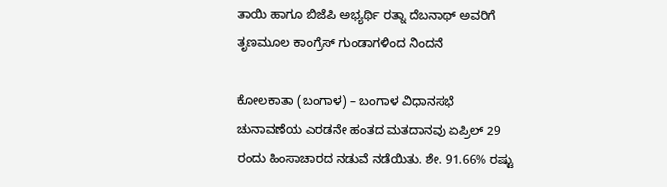ತಾಯಿ ಹಾಗೂ ಬಿಜೆಪಿ ಅಭ್ಯರ್ಥಿ ರತ್ನಾ ದೆಬನಾಥ್ ಅವರಿಗೆ ತೃಣಮೂಲ ಕಾಂಗ್ರೆಸ್ ಗುಂಡಾಗಳಿಂದ ನಿಂದನೆ

ಕೋಲಕಾತಾ (ಬಂಗಾಳ) – ಬಂಗಾಳ ವಿಧಾನಸಭೆ ಚುನಾವಣೆಯ ಎರಡನೇ ಹಂತದ ಮತದಾನವು ಏಪ್ರಿಲ್ 29 ರಂದು ಹಿಂಸಾಚಾರದ ನಡುವೆ ನಡೆಯಿತು. ಶೇ. 91.66% ರಷ್ಟು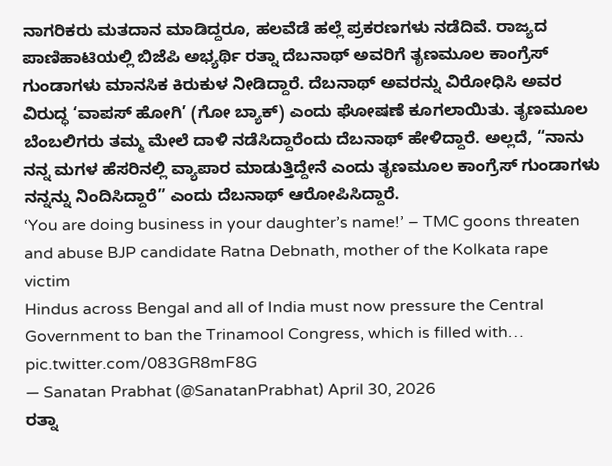ನಾಗರಿಕರು ಮತದಾನ ಮಾಡಿದ್ದರೂ, ಹಲವೆಡೆ ಹಲ್ಲೆ ಪ್ರಕರಣಗಳು ನಡೆದಿವೆ. ರಾಜ್ಯದ ಪಾಣಿಹಾಟಿಯಲ್ಲಿ ಬಿಜೆಪಿ ಅಭ್ಯರ್ಥಿ ರತ್ನಾ ದೆಬನಾಥ್ ಅವರಿಗೆ ತೃಣಮೂಲ ಕಾಂಗ್ರೆಸ್ ಗುಂಡಾಗಳು ಮಾನಸಿಕ ಕಿರುಕುಳ ನೀಡಿದ್ದಾರೆ. ದೆಬನಾಥ್ ಅವರನ್ನು ವಿರೋಧಿಸಿ ಅವರ ವಿರುದ್ಧ ‘ವಾಪಸ್ ಹೋಗಿ’ (ಗೋ ಬ್ಯಾಕ್) ಎಂದು ಘೋಷಣೆ ಕೂಗಲಾಯಿತು. ತೃಣಮೂಲ ಬೆಂಬಲಿಗರು ತಮ್ಮ ಮೇಲೆ ದಾಳಿ ನಡೆಸಿದ್ದಾರೆಂದು ದೆಬನಾಥ್ ಹೇಳಿದ್ದಾರೆ. ಅಲ್ಲದೆ, “ನಾನು ನನ್ನ ಮಗಳ ಹೆಸರಿನಲ್ಲಿ ವ್ಯಾಪಾರ ಮಾಡುತ್ತಿದ್ದೇನೆ ಎಂದು ತೃಣಮೂಲ ಕಾಂಗ್ರೆಸ್ ಗುಂಡಾಗಳು ನನ್ನನ್ನು ನಿಂದಿಸಿದ್ದಾರೆ” ಎಂದು ದೆಬನಾಥ್ ಆರೋಪಿಸಿದ್ದಾರೆ.
‘You are doing business in your daughter’s name!’ – TMC goons threaten and abuse BJP candidate Ratna Debnath, mother of the Kolkata rape victim
Hindus across Bengal and all of India must now pressure the Central Government to ban the Trinamool Congress, which is filled with… pic.twitter.com/083GR8mF8G
— Sanatan Prabhat (@SanatanPrabhat) April 30, 2026
ರತ್ನಾ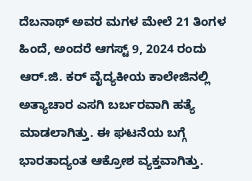ದೆಬನಾಥ್ ಅವರ ಮಗಳ ಮೇಲೆ 21 ತಿಂಗಳ ಹಿಂದೆ, ಅಂದರೆ ಆಗಸ್ಟ್ 9, 2024 ರಂದು ಆರ್.ಜಿ. ಕರ್ ವೈದ್ಯಕೀಯ ಕಾಲೇಜಿನಲ್ಲಿ ಅತ್ಯಾಚಾರ ಎಸಗಿ ಬರ್ಬರವಾಗಿ ಹತ್ಯೆ ಮಾಡಲಾಗಿತ್ತು. ಈ ಘಟನೆಯ ಬಗ್ಗೆ ಭಾರತಾದ್ಯಂತ ಆಕ್ರೋಶ ವ್ಯಕ್ತವಾಗಿತ್ತು.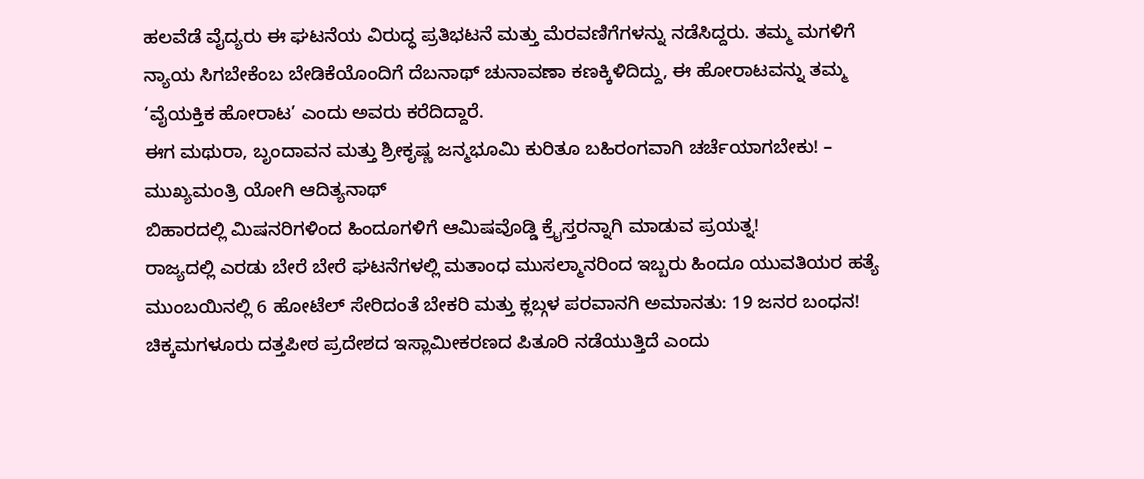ಹಲವೆಡೆ ವೈದ್ಯರು ಈ ಘಟನೆಯ ವಿರುದ್ಧ ಪ್ರತಿಭಟನೆ ಮತ್ತು ಮೆರವಣಿಗೆಗಳನ್ನು ನಡೆಸಿದ್ದರು. ತಮ್ಮ ಮಗಳಿಗೆ ನ್ಯಾಯ ಸಿಗಬೇಕೆಂಬ ಬೇಡಿಕೆಯೊಂದಿಗೆ ದೆಬನಾಥ್ ಚುನಾವಣಾ ಕಣಕ್ಕಿಳಿದಿದ್ದು, ಈ ಹೋರಾಟವನ್ನು ತಮ್ಮ ‘ವೈಯಕ್ತಿಕ ಹೋರಾಟ’ ಎಂದು ಅವರು ಕರೆದಿದ್ದಾರೆ.
ಈಗ ಮಥುರಾ, ಬೃಂದಾವನ ಮತ್ತು ಶ್ರೀಕೃಷ್ಣ ಜನ್ಮಭೂಮಿ ಕುರಿತೂ ಬಹಿರಂಗವಾಗಿ ಚರ್ಚೆಯಾಗಬೇಕು! – ಮುಖ್ಯಮಂತ್ರಿ ಯೋಗಿ ಆದಿತ್ಯನಾಥ್
ಬಿಹಾರದಲ್ಲಿ ಮಿಷನರಿಗಳಿಂದ ಹಿಂದೂಗಳಿಗೆ ಆಮಿಷವೊಡ್ಡಿ ಕ್ರೈಸ್ತರನ್ನಾಗಿ ಮಾಡುವ ಪ್ರಯತ್ನ!
ರಾಜ್ಯದಲ್ಲಿ ಎರಡು ಬೇರೆ ಬೇರೆ ಘಟನೆಗಳಲ್ಲಿ ಮತಾಂಧ ಮುಸಲ್ಮಾನರಿಂದ ಇಬ್ಬರು ಹಿಂದೂ ಯುವತಿಯರ ಹತ್ಯೆ
ಮುಂಬಯಿನಲ್ಲಿ 6 ಹೋಟೆಲ್ ಸೇರಿದಂತೆ ಬೇಕರಿ ಮತ್ತು ಕ್ಲಬ್ಗಳ ಪರವಾನಗಿ ಅಮಾನತು: 19 ಜನರ ಬಂಧನ!
ಚಿಕ್ಕಮಗಳೂರು ದತ್ತಪೀಠ ಪ್ರದೇಶದ ಇಸ್ಲಾಮೀಕರಣದ ಪಿತೂರಿ ನಡೆಯುತ್ತಿದೆ ಎಂದು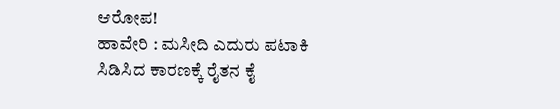ಆರೋಪ!
ಹಾವೇರಿ : ಮಸೀದಿ ಎದುರು ಪಟಾಕಿ ಸಿಡಿಸಿದ ಕಾರಣಕ್ಕೆ ರೈತನ ಕೈ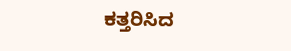ಕತ್ತರಿಸಿದ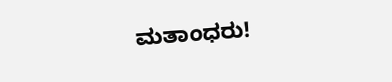ಮತಾಂಧರು!